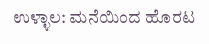ಉಳ್ಳಾಲ: ಮನೆಯಿಂದ ಹೊರಟ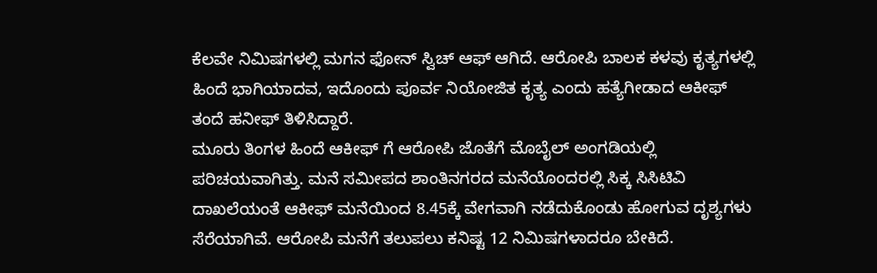ಕೆಲವೇ ನಿಮಿಷಗಳಲ್ಲಿ ಮಗನ ಫೋನ್ ಸ್ವಿಚ್ ಆಫ್ ಆಗಿದೆ. ಆರೋಪಿ ಬಾಲಕ ಕಳವು ಕೃತ್ಯಗಳಲ್ಲಿ ಹಿಂದೆ ಭಾಗಿಯಾದವ, ಇದೊಂದು ಪೂರ್ವ ನಿಯೋಜಿತ ಕೃತ್ಯ ಎಂದು ಹತ್ಯೆಗೀಡಾದ ಆಕೀಫ್ ತಂದೆ ಹನೀಫ್ ತಿಳಿಸಿದ್ದಾರೆ.
ಮೂರು ತಿಂಗಳ ಹಿಂದೆ ಆಕೀಫ್ ಗೆ ಆರೋಪಿ ಜೊತೆಗೆ ಮೊಬೈಲ್ ಅಂಗಡಿಯಲ್ಲಿ ಪರಿಚಯವಾಗಿತ್ತು. ಮನೆ ಸಮೀಪದ ಶಾಂತಿನಗರದ ಮನೆಯೊಂದರಲ್ಲಿ ಸಿಕ್ಕ ಸಿಸಿಟಿವಿ ದಾಖಲೆಯಂತೆ ಆಕೀಫ್ ಮನೆಯಿಂದ 8.45ಕ್ಕೆ ವೇಗವಾಗಿ ನಡೆದುಕೊಂಡು ಹೋಗುವ ದೃಶ್ಯಗಳು ಸೆರೆಯಾಗಿವೆ. ಆರೋಪಿ ಮನೆಗೆ ತಲುಪಲು ಕನಿಷ್ಟ 12 ನಿಮಿಷಗಳಾದರೂ ಬೇಕಿದೆ.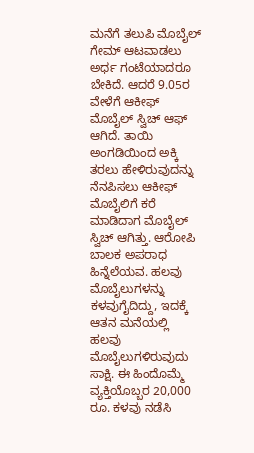ಮನೆಗೆ ತಲುಪಿ ಮೊಬೈಲ್ ಗೇಮ್ ಆಟವಾಡಲು ಅರ್ಧ ಗಂಟೆಯಾದರೂ ಬೇಕಿದೆ. ಆದರೆ 9.05ರ ವೇಳೆಗೆ ಆಕೀಫ್ ಮೊಬೈಲ್ ಸ್ವಿಚ್ ಆಫ್ ಆಗಿದೆ. ತಾಯಿ ಅಂಗಡಿಯಿಂದ ಅಕ್ಕಿ ತರಲು ಹೇಳಿರುವುದನ್ನು ನೆನಪಿಸಲು ಆಕೀಫ್ ಮೊಬೈಲಿಗೆ ಕರೆ ಮಾಡಿದಾಗ ಮೊಬೈಲ್ ಸ್ವಿಚ್ ಆಗಿತ್ತು. ಆರೋಪಿ ಬಾಲಕ ಅಪರಾಧ ಹಿನ್ನೆಲೆಯವ. ಹಲವು ಮೊಬೈಲುಗಳನ್ನು ಕಳವುಗೈದಿದ್ದು, ಇದಕ್ಕೆ ಆತನ ಮನೆಯಲ್ಲಿ ಹಲವು ಮೊಬೈಲುಗಳಿರುವುದು ಸಾಕ್ಷಿ. ಈ ಹಿಂದೊಮ್ಮೆ ವ್ಯಕ್ತಿಯೊಬ್ಬರ 20,000 ರೂ. ಕಳವು ನಡೆಸಿ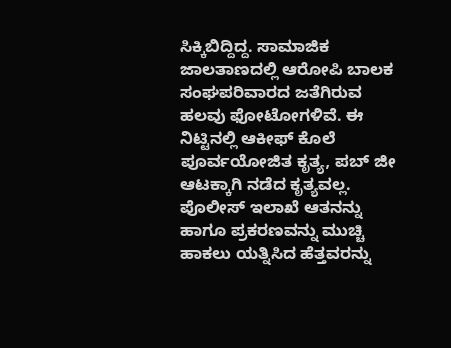ಸಿಕ್ಕಿಬಿದ್ದಿದ್ದ. ಸಾಮಾಜಿಕ ಜಾಲತಾಣದಲ್ಲಿ ಆರೋಪಿ ಬಾಲಕ ಸಂಘಪರಿವಾರದ ಜತೆಗಿರುವ ಹಲವು ಫೋಟೋಗಳಿವೆ. ಈ ನಿಟ್ಟಿನಲ್ಲಿ ಆಕೀಫ್ ಕೊಲೆ ಪೂರ್ವಯೋಜಿತ ಕೃತ್ಯ, ಪಬ್ ಜೀ ಆಟಕ್ಕಾಗಿ ನಡೆದ ಕೃತ್ಯವಲ್ಲ. ಪೊಲೀಸ್ ಇಲಾಖೆ ಆತನನ್ನು ಹಾಗೂ ಪ್ರಕರಣವನ್ನು ಮುಚ್ಚಿ ಹಾಕಲು ಯತ್ನಿಸಿದ ಹೆತ್ತವರನ್ನು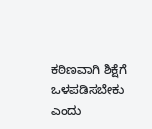ಕಠಿಣವಾಗಿ ಶಿಕ್ಷೆಗೆ ಒಳಪಡಿಸಬೇಕು ಎಂದು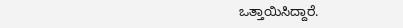ಒತ್ತಾಯಿಸಿದ್ದಾರೆ.